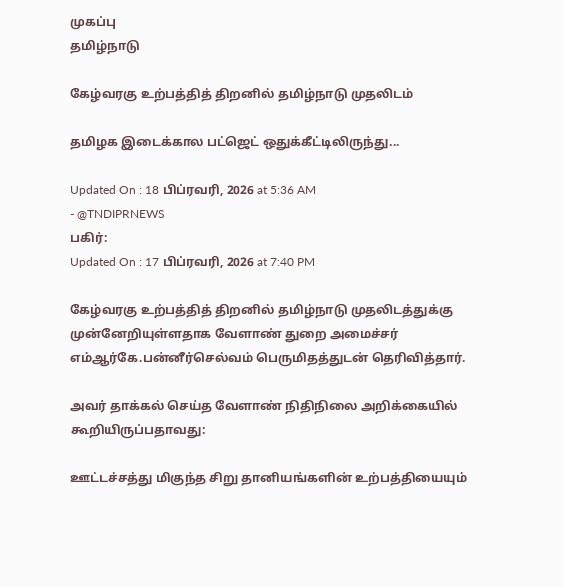முகப்பு
தமிழ்நாடு

கேழ்வரகு உற்பத்தித் திறனில் தமிழ்நாடு முதலிடம்

தமிழக இடைக்கால பட்ஜெட் ஒதுக்கீட்டிலிருந்து...

Updated On : 18 பிப்ரவரி, 2026 at 5:36 AM
- @TNDIPRNEWS
பகிர்:
Updated On : 17 பிப்ரவரி, 2026 at 7:40 PM

கேழ்வரகு உற்பத்தித் திறனில் தமிழ்நாடு முதலிடத்துக்கு முன்னேறியுள்ளதாக வேளாண் துறை அமைச்சர் எம்ஆர்கே.பன்னீர்செல்வம் பெருமிதத்துடன் தெரிவித்தார்.

அவர் தாக்கல் செய்த வேளாண் நிதிநிலை அறிக்கையில் கூறியிருப்பதாவது:

ஊட்டச்சத்து மிகுந்த சிறு தானியங்களின் உற்பத்தியையும்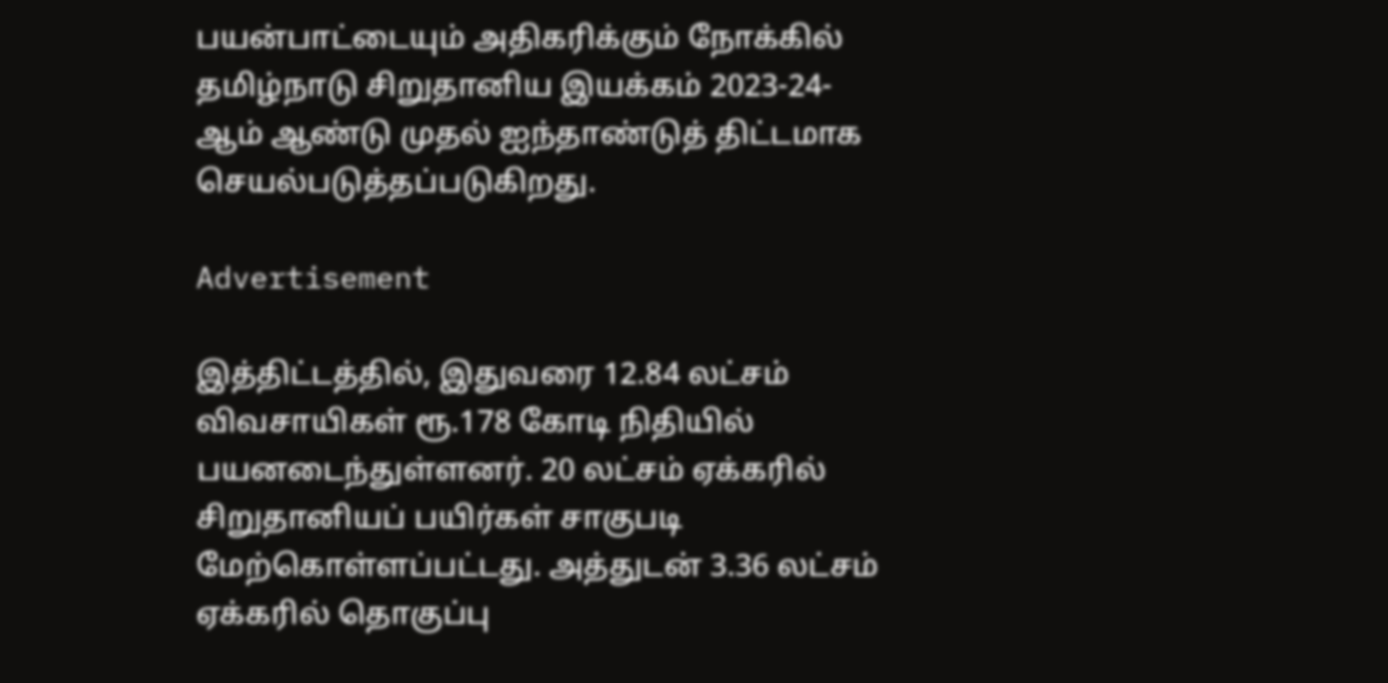பயன்பாட்டையும் அதிகரிக்கும் நோக்கில் தமிழ்நாடு சிறுதானிய இயக்கம் 2023-24- ஆம் ஆண்டு முதல் ஐந்தாண்டுத் திட்டமாக செயல்படுத்தப்படுகிறது.

Advertisement

இத்திட்டத்தில், இதுவரை 12.84 லட்சம் விவசாயிகள் ரூ.178 கோடி நிதியில் பயனடைந்துள்ளனர். 20 லட்சம் ஏக்கரில் சிறுதானியப் பயிர்கள் சாகுபடி மேற்கொள்ளப்பட்டது. அத்துடன் 3.36 லட்சம் ஏக்கரில் தொகுப்பு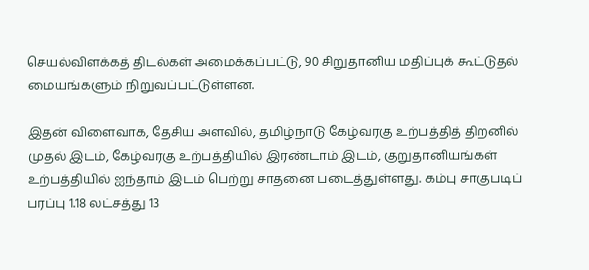செயல்விளக்கத் திடல்கள் அமைக்கப்பட்டு, 90 சிறுதானிய மதிப்புக் கூட்டுதல் மையங்களும் நிறுவப்பட்டுள்ளன.

இதன் விளைவாக, தேசிய அளவில், தமிழ்நாடு கேழ்வரகு உற்பத்தித் திறனில் முதல் இடம், கேழ்வரகு உற்பத்தியில் இரண்டாம் இடம், குறுதானியங்கள் உற்பத்தியில் ஐந்தாம் இடம் பெற்று சாதனை படைத்துள்ளது. கம்பு சாகுபடிப் பரப்பு 1.18 லட்சத்து 13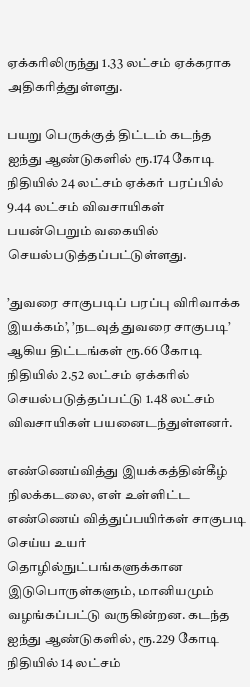ஏக்கரிலிருந்து 1.33 லட்சம் ஏக்கராக அதிகரித்துள்ளது.

பயறு பெருக்குத் திட்டம் கடந்த ஐந்து ஆண்டுகளில் ரூ.174 கோடி நிதியில் 24 லட்சம் ஏக்கர் பரப்பில் 9.44 லட்சம் விவசாயிகள் பயன்பெறும் வகையில் செயல்படுத்தப்பட்டுள்ளது.

’துவரை சாகுபடிப் பரப்பு விரிவாக்க இயக்கம்’, ’நடவுத் துவரை சாகுபடி’ ஆகிய திட்டங்கள் ரூ.66 கோடி நிதியில் 2.52 லட்சம் ஏக்கரில் செயல்படுத்தப்பட்டு 1.48 லட்சம் விவசாயிகள் பயனைடந்துள்ளனர்.

எண்ணெய்வித்து இயக்கத்தின்கீழ் நிலக்கடலை, எள் உள்ளிட்ட எண்ணெய் வித்துப்பயிர்கள் சாகுபடி செய்ய உயர் தொழில்நுட்பங்களுக்கான இடுபொருள்களும், மானியமும் வழங்கப்பட்டு வருகின்றன. கடந்த ஐந்து ஆண்டுகளில், ரூ.229 கோடி நிதியில் 14 லட்சம்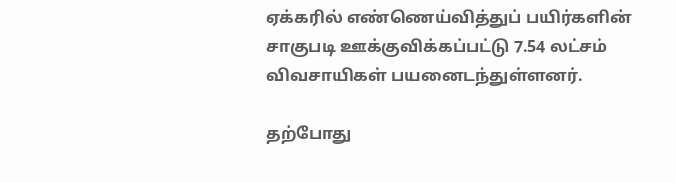ஏக்கரில் எண்ணெய்வித்துப் பயிர்களின் சாகுபடி ஊக்குவிக்கப்பட்டு 7.54 லட்சம் விவசாயிகள் பயனைடந்துள்ளனர்.

தற்போது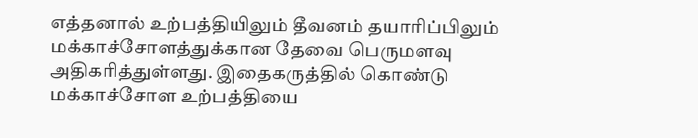எத்தனால் உற்பத்தியிலும் தீவனம் தயாரிப்பிலும் மக்காச்சோளத்துக்கான தேவை பெருமளவு அதிகரித்துள்ளது. இதைகருத்தில் கொண்டு மக்காச்சோள உற்பத்தியை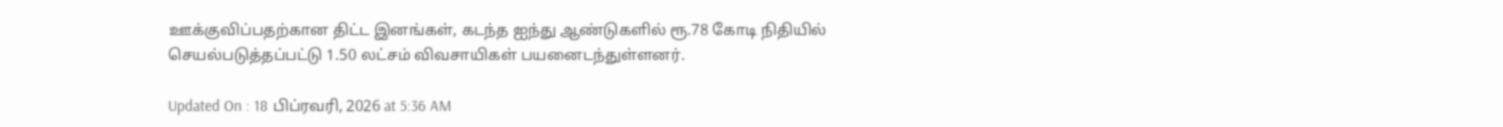ஊக்குவிப்பதற்கான திட்ட இனங்கள், கடந்த ஐந்து ஆண்டுகளில் ரூ.78 கோடி நிதியில் செயல்படுத்தப்பட்டு 1.50 லட்சம் விவசாயிகள் பயனைடந்துள்ளனர்.

Updated On : 18 பிப்ரவரி, 2026 at 5:36 AM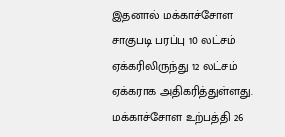இதனால் மக்காச்சோள சாகுபடி பரப்பு 10 லட்சம் ஏக்கரிலிருந்து 12 லட்சம் ஏக்கராக அதிகரித்துள்ளது. மக்காச்சோள உற்பத்தி 26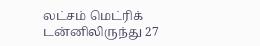லட்சம் மெட்ரிக் டன்னிலிருந்து 27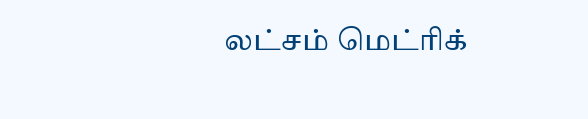லட்சம் மெட்ரிக்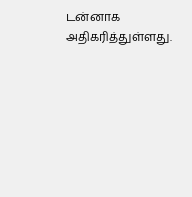டன்னாக அதிகரித்துள்ளது.